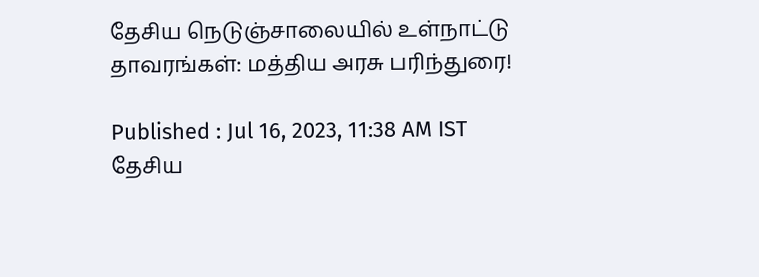தேசிய நெடுஞ்சாலையில் உள்நாட்டு தாவரங்கள்: மத்திய அரசு பரிந்துரை!

Published : Jul 16, 2023, 11:38 AM IST
தேசிய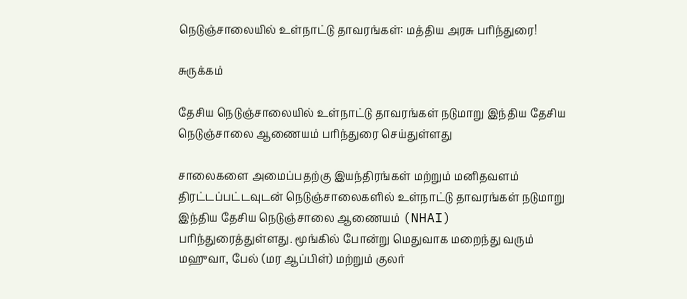நெடுஞ்சாலையில் உள்நாட்டு தாவரங்கள்: மத்திய அரசு பரிந்துரை!

சுருக்கம்

தேசிய நெடுஞ்சாலையில் உள்நாட்டு தாவரங்கள் நடுமாறு இந்திய தேசிய நெடுஞ்சாலை ஆணையம் பரிந்துரை செய்துள்ளது

சாலைகளை அமைப்பதற்கு இயந்திரங்கள் மற்றும் மனிதவளம் திரட்டப்பட்டவுடன் நெடுஞ்சாலைகளில் உள்நாட்டு தாவரங்கள் நடுமாறு இந்திய தேசிய நெடுஞ்சாலை ஆணையம் (NHAI) பரிந்துரைத்துள்ளது. மூங்கில் போன்று மெதுவாக மறைந்து வரும் மஹுவா, பேல் (மர ஆப்பிள்) மற்றும் குலர்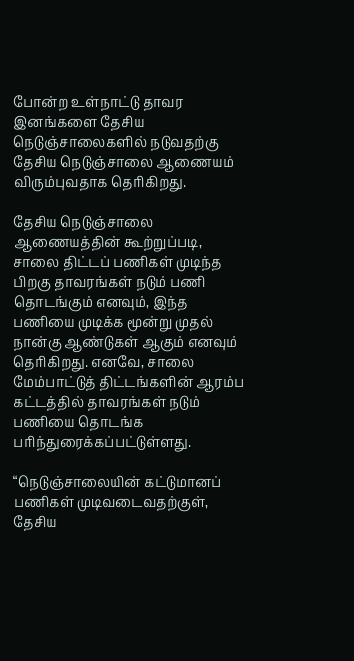போன்ற உள்நாட்டு தாவர இனங்களை தேசிய நெடுஞ்சாலைகளில் நடுவதற்கு தேசிய நெடுஞ்சாலை ஆணையம் விரும்புவதாக தெரிகிறது.

தேசிய நெடுஞ்சாலை ஆணையத்தின் கூற்றுப்படி, சாலை திட்டப் பணிகள் முடிந்த பிறகு தாவரங்கள் நடும் பணி தொடங்கும் எனவும், இந்த பணியை முடிக்க மூன்று முதல் நான்கு ஆண்டுகள் ஆகும் எனவும் தெரிகிறது. எனவே, சாலை மேம்பாட்டுத் திட்டங்களின் ஆரம்ப கட்டத்தில் தாவரங்கள் நடும் பணியை தொடங்க பரிந்துரைக்கப்பட்டுள்ளது.

“நெடுஞ்சாலையின் கட்டுமானப் பணிகள் முடிவடைவதற்குள், தேசிய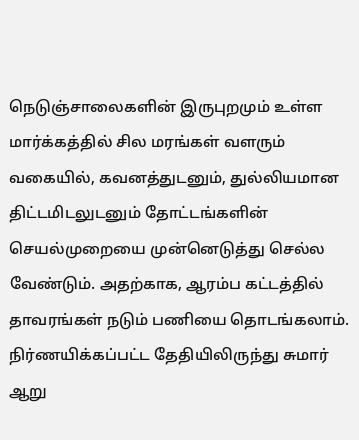நெடுஞ்சாலைகளின் இருபுறமும் உள்ள மார்க்கத்தில் சில மரங்கள் வளரும் வகையில், கவனத்துடனும், துல்லியமான திட்டமிடலுடனும் தோட்டங்களின் செயல்முறையை முன்னெடுத்து செல்ல வேண்டும். அதற்காக, ஆரம்ப கட்டத்தில் தாவரங்கள் நடும் பணியை தொடங்கலாம். நிர்ணயிக்கப்பட்ட தேதியிலிருந்து சுமார் ஆறு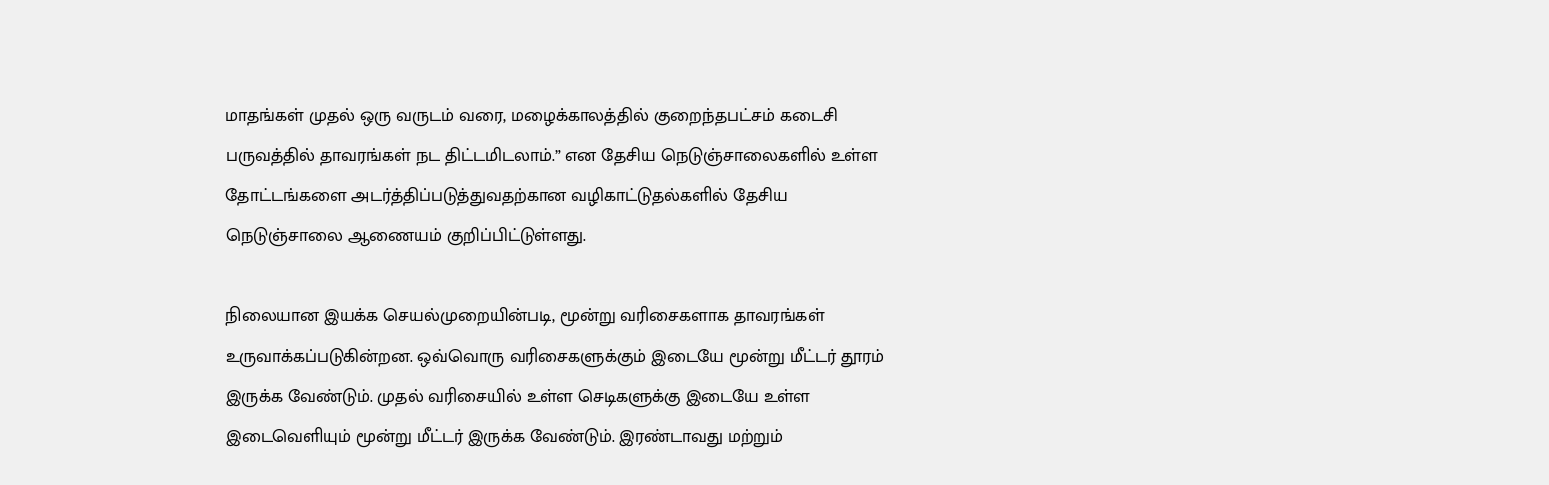மாதங்கள் முதல் ஒரு வருடம் வரை, மழைக்காலத்தில் குறைந்தபட்சம் கடைசி பருவத்தில் தாவரங்கள் நட திட்டமிடலாம்.” என தேசிய நெடுஞ்சாலைகளில் உள்ள தோட்டங்களை அடர்த்திப்படுத்துவதற்கான வழிகாட்டுதல்களில் தேசிய நெடுஞ்சாலை ஆணையம் குறிப்பிட்டுள்ளது.

நிலையான இயக்க செயல்முறையின்படி, மூன்று வரிசைகளாக தாவரங்கள் உருவாக்கப்படுகின்றன. ஒவ்வொரு வரிசைகளுக்கும் இடையே மூன்று மீட்டர் தூரம் இருக்க வேண்டும். முதல் வரிசையில் உள்ள செடிகளுக்கு இடையே உள்ள இடைவெளியும் மூன்று மீட்டர் இருக்க வேண்டும். இரண்டாவது மற்றும்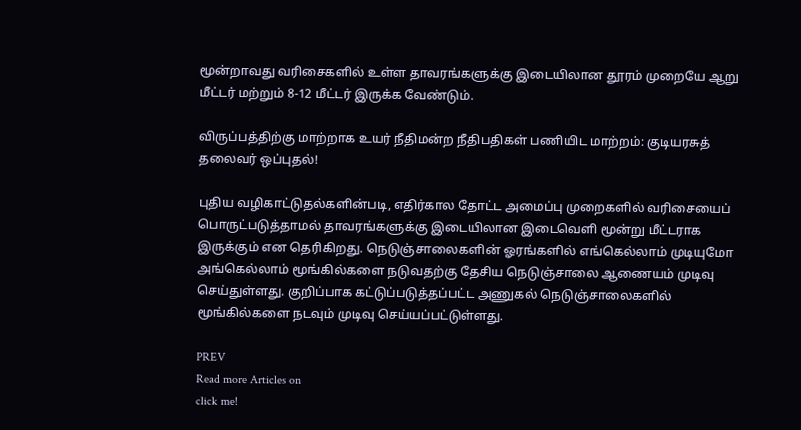மூன்றாவது வரிசைகளில் உள்ள தாவரங்களுக்கு இடையிலான தூரம் முறையே ஆறு மீட்டர் மற்றும் 8-12 மீட்டர் இருக்க வேண்டும்.

விருப்பத்திற்கு மாற்றாக உயர் நீதிமன்ற நீதிபதிகள் பணியிட மாற்றம்: குடியரசுத் தலைவர் ஒப்புதல்!

புதிய வழிகாட்டுதல்களின்படி, எதிர்கால தோட்ட அமைப்பு முறைகளில் வரிசையைப் பொருட்படுத்தாமல் தாவரங்களுக்கு இடையிலான இடைவெளி மூன்று மீட்டராக இருக்கும் என தெரிகிறது. நெடுஞ்சாலைகளின் ஓரங்களில் எங்கெல்லாம் முடியுமோ அங்கெல்லாம் மூங்கில்களை நடுவதற்கு தேசிய நெடுஞ்சாலை ஆணையம் முடிவு செய்துள்ளது. குறிப்பாக கட்டுப்படுத்தப்பட்ட அணுகல் நெடுஞ்சாலைகளில் மூங்கில்களை நடவும் முடிவு செய்யப்பட்டுள்ளது.

PREV
Read more Articles on
click me!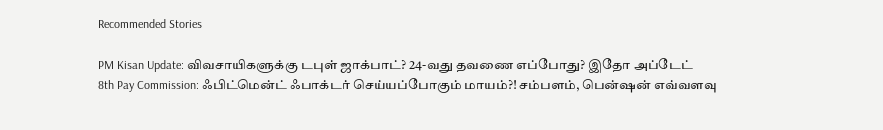Recommended Stories

PM Kisan Update: விவசாயிகளுக்கு டபுள் ஜாக்பாட்? 24-வது தவணை எப்போது? இதோ அப்டேட்
8th Pay Commission: ஃபிட்மென்ட் ஃபாக்டர் செய்யப்போகும் மாயம்?! சம்பளம், பென்ஷன் எவ்வளவு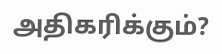அதிகரிக்கும்?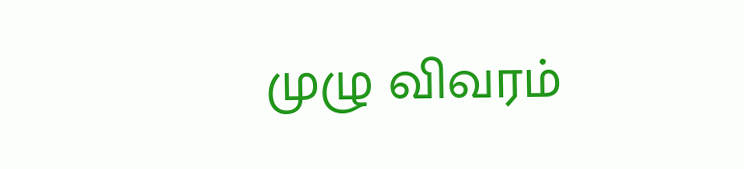முழு விவரம்